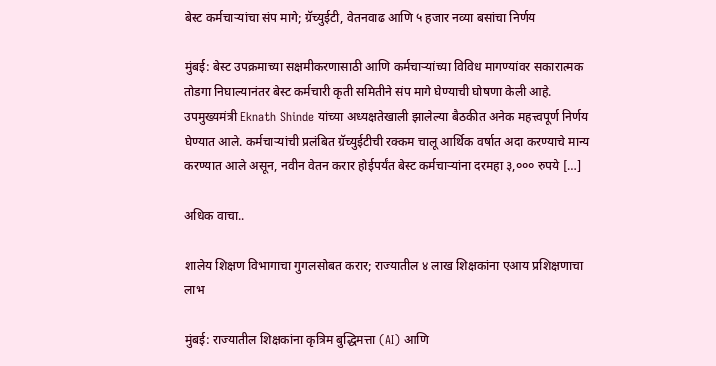बेस्ट कर्मचाऱ्यांचा संप मागे; ग्रॅच्युईटी, वेतनवाढ आणि ५ हजार नव्या बसांचा निर्णय

मुंबई: बेस्ट उपक्रमाच्या सक्षमीकरणासाठी आणि कर्मचाऱ्यांच्या विविध मागण्यांवर सकारात्मक तोडगा निघाल्यानंतर बेस्ट कर्मचारी कृती समितीने संप मागे घेण्याची घोषणा केली आहे. उपमुख्यमंत्री Eknath Shinde यांच्या अध्यक्षतेखाली झालेल्या बैठकीत अनेक महत्त्वपूर्ण निर्णय घेण्यात आले. कर्मचाऱ्यांची प्रलंबित ग्रॅच्युईटीची रक्कम चालू आर्थिक वर्षात अदा करण्याचे मान्य करण्यात आले असून, नवीन वेतन करार होईपर्यंत बेस्ट कर्मचाऱ्यांना दरमहा ३,००० रुपये […]

अधिक वाचा..

शालेय शिक्षण विभागाचा गुगलसोबत करार; राज्यातील ४ लाख शिक्षकांना एआय प्रशिक्षणाचा लाभ

मुंबई: राज्यातील शिक्षकांना कृत्रिम बुद्धिमत्ता (AI) आणि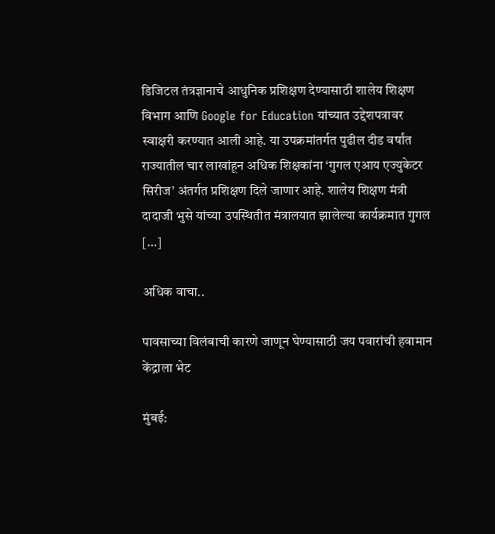डिजिटल तंत्रज्ञानाचे आधुनिक प्रशिक्षण देण्यासाठी शालेय शिक्षण विभाग आणि Google for Education यांच्यात उद्देशपत्रावर स्वाक्षरी करण्यात आली आहे. या उपक्रमांतर्गत पुढील दीड वर्षांत राज्यातील चार लाखांहून अधिक शिक्षकांना ‘गुगल एआय एज्युकेटर सिरीज’ अंतर्गत प्रशिक्षण दिले जाणार आहे. शालेय शिक्षण मंत्री दादाजी भुसे यांच्या उपस्थितीत मंत्रालयात झालेल्या कार्यक्रमात गुगल […]

अधिक वाचा..

पावसाच्या विलंबाची कारणे जाणून घेण्यासाठी जय पवारांची हवामान केंद्राला भेट

मुंबई: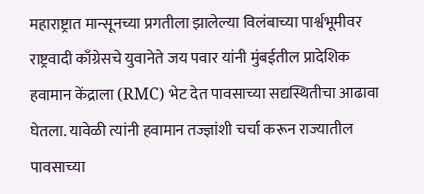महाराष्ट्रात मान्सूनच्या प्रगतीला झालेल्या विलंबाच्या पार्श्वभूमीवर राष्ट्रवादी काँग्रेसचे युवानेते जय पवार यांनी मुंबईतील प्रादेशिक हवामान केंद्राला (RMC) भेट देत पावसाच्या सद्यस्थितीचा आढावा घेतला. यावेळी त्यांनी हवामान तज्ज्ञांशी चर्चा करून राज्यातील पावसाच्या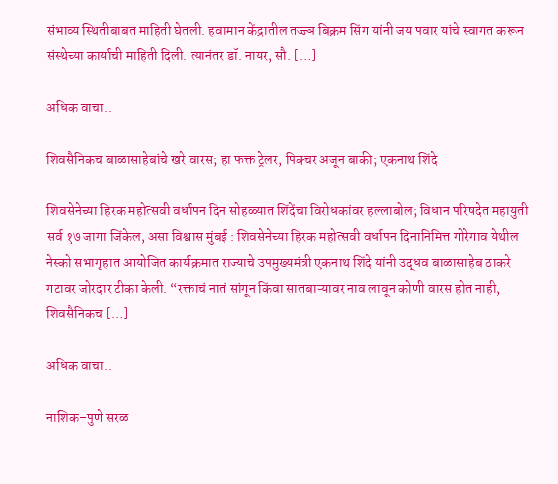संभाव्य स्थितीबाबत माहिती घेतली. हवामान केंद्रातील तज्ज्ञ बिक्रम सिंग यांनी जय पवार यांचे स्वागत करून संस्थेच्या कार्याची माहिती दिली. त्यानंतर डॉ. नायर, सौ. […]

अधिक वाचा..

शिवसैनिकच बाळासाहेबांचे खरे वारस; हा फक्त ट्रेलर, पिक्चर अजून बाकी; एकनाथ शिंदे

शिवसेनेच्या हिरक महोत्सवी वर्धापन दिन सोहळ्यात शिंदेंचा विरोधकांवर हल्लाबोल; विधान परिषदेत महायुती सर्व १७ जागा जिंकेल, असा विश्वास मुंबई : शिवसेनेच्या हिरक महोत्सवी वर्धापन दिनानिमित्त गोरेगाव येथील नेस्को सभागृहात आयोजित कार्यक्रमात राज्याचे उपमुख्यमंत्री एकनाथ शिंदे यांनी उद्धव बाळासाहेब ठाकरे गटावर जोरदार टीका केली. “रक्ताचं नातं सांगून किंवा सातबाऱ्यावर नाव लावून कोणी वारस होत नाही, शिवसैनिकच […]

अधिक वाचा..

नाशिक–पुणे सरळ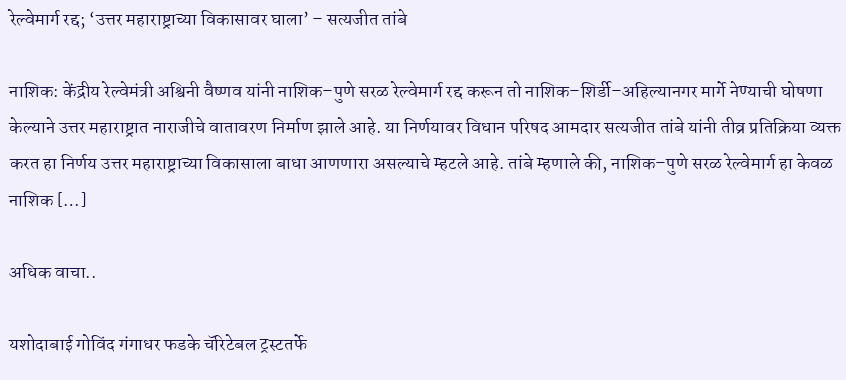रेल्वेमार्ग रद्द; ‘उत्तर महाराष्ट्राच्या विकासावर घाला’ – सत्यजीत तांबे

नाशिक: केंद्रीय रेल्वेमंत्री अश्विनी वैष्णव यांनी नाशिक–पुणे सरळ रेल्वेमार्ग रद्द करून तो नाशिक–शिर्डी–अहिल्यानगर मार्गे नेण्याची घोषणा केल्याने उत्तर महाराष्ट्रात नाराजीचे वातावरण निर्माण झाले आहे. या निर्णयावर विधान परिषद आमदार सत्यजीत तांबे यांनी तीव्र प्रतिक्रिया व्यक्त करत हा निर्णय उत्तर महाराष्ट्राच्या विकासाला बाधा आणणारा असल्याचे म्हटले आहे. तांबे म्हणाले की, नाशिक–पुणे सरळ रेल्वेमार्ग हा केवळ नाशिक […]

अधिक वाचा..

यशोदाबाई गोविंद गंगाधर फडके चॅरिटेबल ट्रस्टतर्फे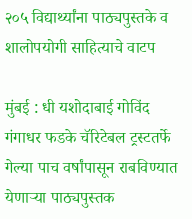२०५ विद्यार्थ्यांना पाठ्यपुस्तके व शालोपयोगी साहित्याचे वाटप

मुंबई : धी यशोदाबाई गोविंद गंगाधर फडके चॅरिटेबल ट्रस्टतर्फे गेल्या पाच वर्षांपासून राबविण्यात येणाऱ्या पाठ्यपुस्तक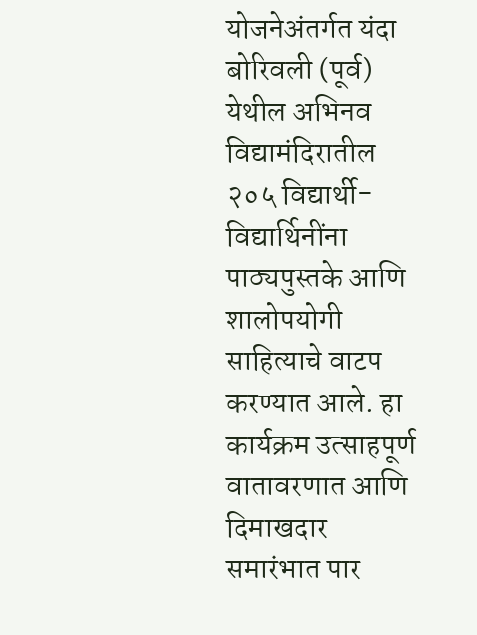योजनेअंतर्गत यंदा बोरिवली (पूर्व) येथील अभिनव विद्यामंदिरातील २०५ विद्यार्थी-विद्यार्थिनींना पाठ्यपुस्तके आणि शालोपयोगी साहित्याचे वाटप करण्यात आले. हा कार्यक्रम उत्साहपूर्ण वातावरणात आणि दिमाखदार समारंभात पार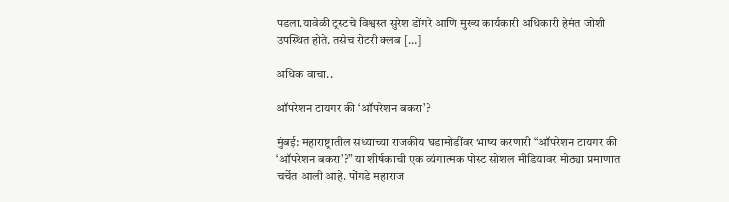पडला.यावेळी ट्रस्टचे विश्वस्त सुरेश डोंगरे आणि मुख्य कार्यकारी अधिकारी हेमंत जोशी उपस्थित होते. तसेच रोटरी क्लब […]

अधिक वाचा..

ऑपरेशन टायगर की ‘ऑपरेशन बकरा’?

मुंबई: महाराष्ट्रातील सध्याच्या राजकीय घडामोडींवर भाष्य करणारी “ऑपरेशन टायगर की ‘ऑपरेशन बकरा’?” या शीर्षकाची एक व्यंगात्मक पोस्ट सोशल मीडियावर मोठ्या प्रमाणात चर्चेत आली आहे. पोंगडे महाराज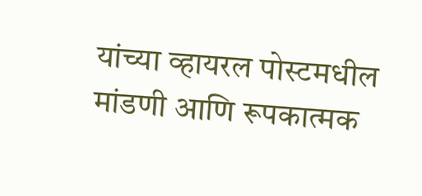यांच्या व्हायरल पोस्टमधील मांडणी आणि रूपकात्मक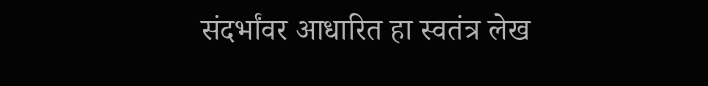संदर्भांवर आधारित हा स्वतंत्र लेख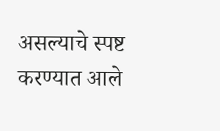असल्याचे स्पष्ट करण्यात आले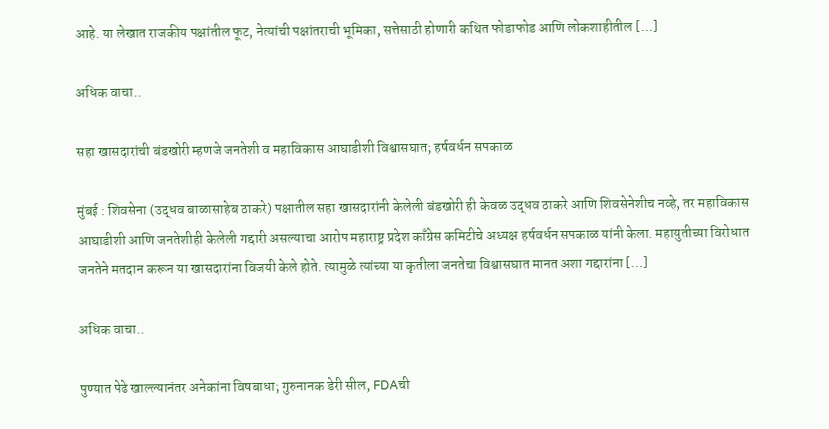आहे. या लेखात राजकीय पक्षांतील फूट, नेत्यांची पक्षांतराची भूमिका, सत्तेसाठी होणारी कथित फोडाफोड आणि लोकशाहीतील […]

अधिक वाचा..

सहा खासदारांची बंडखोरी म्हणजे जनतेशी व महाविकास आघाडीशी विश्वासघात; हर्षवर्धन सपकाळ

मुंबई : शिवसेना (उद्धव बाळासाहेब ठाकरे) पक्षातील सहा खासदारांनी केलेली बंडखोरी ही केवळ उद्धव ठाकरे आणि शिवसेनेशीच नव्हे, तर महाविकास आघाडीशी आणि जनतेशीही केलेली गद्दारी असल्याचा आरोप महाराष्ट्र प्रदेश काँग्रेस कमिटीचे अध्यक्ष हर्षवर्धन सपकाळ यांनी केला. महायुतीच्या विरोधात जनतेने मतदान करून या खासदारांना विजयी केले होते. त्यामुळे त्यांच्या या कृतीला जनतेचा विश्वासघात मानत अशा गद्दारांना […]

अधिक वाचा..

पुण्यात पेढे खाल्ल्यानंतर अनेकांना विषबाधा; गुरुनानक डेरी सील, FDAची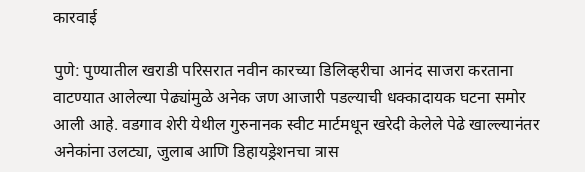कारवाई

पुणे: पुण्यातील खराडी परिसरात नवीन कारच्या डिलिव्हरीचा आनंद साजरा करताना वाटण्यात आलेल्या पेढ्यांमुळे अनेक जण आजारी पडल्याची धक्कादायक घटना समोर आली आहे. वडगाव शेरी येथील गुरुनानक स्वीट मार्टमधून खरेदी केलेले पेढे खाल्ल्यानंतर अनेकांना उलट्या, जुलाब आणि डिहायड्रेशनचा त्रास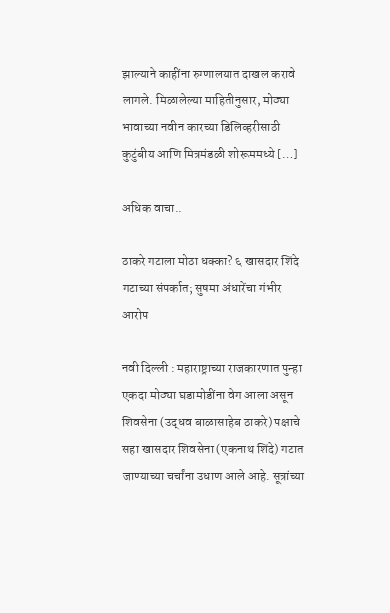झाल्याने काहींना रुग्णालयात दाखल करावे लागले. मिळालेल्या माहितीनुसार, मोठ्या भावाच्या नवीन कारच्या डिलिव्हरीसाठी कुटुंबीय आणि मित्रमंडळी शोरूममध्ये […]

अधिक वाचा..

ठाकरे गटाला मोठा धक्का? ६ खासदार शिंदे गटाच्या संपर्कात; सुषमा अंधारेंचा गंभीर आरोप

नवी दिल्ली : महाराष्ट्राच्या राजकारणात पुन्हा एकदा मोठ्या घडामोडींना वेग आला असून शिवसेना (उद्धव बाळासाहेब ठाकरे) पक्षाचे सहा खासदार शिवसेना (एकनाथ शिंदे) गटात जाण्याच्या चर्चांना उधाण आले आहे. सूत्रांच्या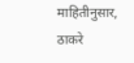माहितीनुसार, ठाकरे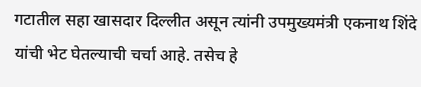गटातील सहा खासदार दिल्लीत असून त्यांनी उपमुख्यमंत्री एकनाथ शिंदे यांची भेट घेतल्याची चर्चा आहे. तसेच हे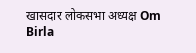खासदार लोकसभा अध्यक्ष Om Birla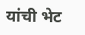यांची भेट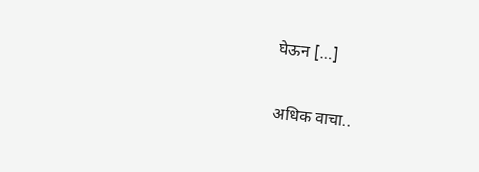घेऊन […]

अधिक वाचा..